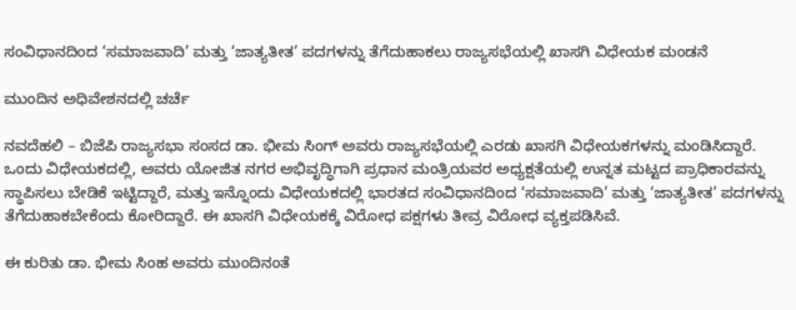ಸಂವಿಧಾನದಿಂದ ‘ಸಮಾಜವಾದಿ’ ಮತ್ತು ‘ಜಾತ್ಯತೀತ’ ಪದಗಳನ್ನು ತೆಗೆದುಹಾಕಲು ರಾಜ್ಯಸಭೆಯಲ್ಲಿ ಖಾಸಗಿ ವಿಧೇಯಕ ಮಂಡನೆ

ಮುಂದಿನ ಅಧಿವೇಶನದಲ್ಲಿ ಚರ್ಚೆ

ನವದೆಹಲಿ – ಬಿಜೆಪಿ ರಾಜ್ಯಸಭಾ ಸಂಸದ ಡಾ. ಭೀಮ ಸಿಂಗ್ ಅವರು ರಾಜ್ಯಸಭೆಯಲ್ಲಿ ಎರಡು ಖಾಸಗಿ ವಿಧೇಯಕಗಳನ್ನು ಮಂಡಿಸಿದ್ದಾರೆ. ಒಂದು ವಿಧೇಯಕದಲ್ಲಿ, ಅವರು ಯೋಜಿತ ನಗರ ಅಭಿವೃದ್ಧಿಗಾಗಿ ಪ್ರಧಾನ ಮಂತ್ರಿಯವರ ಅಧ್ಯಕ್ಷತೆಯಲ್ಲಿ ಉನ್ನತ ಮಟ್ಟದ ಪ್ರಾಧಿಕಾರವನ್ನು ಸ್ಥಾಪಿಸಲು ಬೇಡಿಕೆ ಇಟ್ಟಿದ್ದಾರೆ, ಮತ್ತು ಇನ್ನೊಂದು ವಿಧೇಯಕದಲ್ಲಿ ಭಾರತದ ಸಂವಿಧಾನದಿಂದ ‘ಸಮಾಜವಾದಿ’ ಮತ್ತು ‘ಜಾತ್ಯತೀತ’ ಪದಗಳನ್ನು ತೆಗೆದುಹಾಕಬೇಕೆಂದು ಕೋರಿದ್ದಾರೆ. ಈ ಖಾಸಗಿ ವಿಧೇಯಕಕ್ಕೆ ವಿರೋಧ ಪಕ್ಷಗಳು ತೀವ್ರ ವಿರೋಧ ವ್ಯಕ್ತಪಡಿಸಿವೆ.

ಈ ಕುರಿತು ಡಾ. ಭೀಮ ಸಿಂಹ ಅವರು ಮುಂದಿನಂತೆ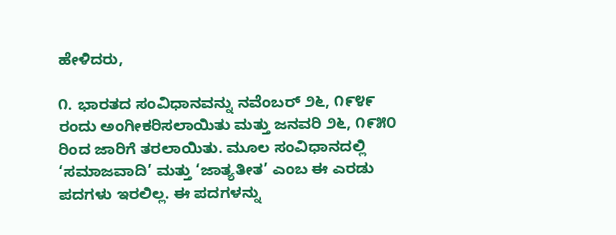ಹೇಳಿದರು,

೧. ಭಾರತದ ಸಂವಿಧಾನವನ್ನು ನವೆಂಬರ್ ೨೬, ೧೯೪೯ ರಂದು ಅಂಗೀಕರಿಸಲಾಯಿತು ಮತ್ತು ಜನವರಿ ೨೬, ೧೯೫೦ ರಿಂದ ಜಾರಿಗೆ ತರಲಾಯಿತು. ಮೂಲ ಸಂವಿಧಾನದಲ್ಲಿ ‘ಸಮಾಜವಾದಿ’ ಮತ್ತು ‘ಜಾತ್ಯತೀತ’ ಎಂಬ ಈ ಎರಡು ಪದಗಳು ಇರಲಿಲ್ಲ. ಈ ಪದಗಳನ್ನು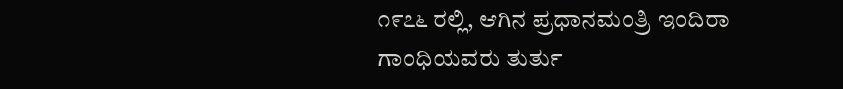೧೯೭೬ ರಲ್ಲಿ, ಆಗಿನ ಪ್ರಧಾನಮಂತ್ರಿ ಇಂದಿರಾ ಗಾಂಧಿಯವರು ತುರ್ತು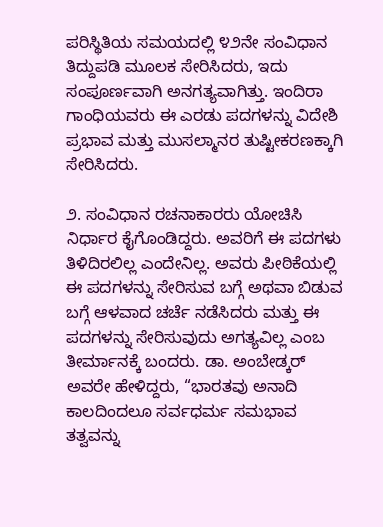ಪರಿಸ್ಥಿತಿಯ ಸಮಯದಲ್ಲಿ ೪೨ನೇ ಸಂವಿಧಾನ ತಿದ್ದುಪಡಿ ಮೂಲಕ ಸೇರಿಸಿದರು, ಇದು ಸಂಪೂರ್ಣವಾಗಿ ಅನಗತ್ಯವಾಗಿತ್ತು. ಇಂದಿರಾ ಗಾಂಧಿಯವರು ಈ ಎರಡು ಪದಗಳನ್ನು ವಿದೇಶಿ ಪ್ರಭಾವ ಮತ್ತು ಮುಸಲ್ಮಾನರ ತುಷ್ಟೀಕರಣಕ್ಕಾಗಿ ಸೇರಿಸಿದರು.

೨. ಸಂವಿಧಾನ ರಚನಾಕಾರರು ಯೋಚಿಸಿ ನಿರ್ಧಾರ ಕೈಗೊಂಡಿದ್ದರು. ಅವರಿಗೆ ಈ ಪದಗಳು ತಿಳಿದಿರಲಿಲ್ಲ ಎಂದೇನಿಲ್ಲ. ಅವರು ಪೀಠಿಕೆಯಲ್ಲಿ ಈ ಪದಗಳನ್ನು ಸೇರಿಸುವ ಬಗ್ಗೆ ಅಥವಾ ಬಿಡುವ ಬಗ್ಗೆ ಆಳವಾದ ಚರ್ಚೆ ನಡೆಸಿದರು ಮತ್ತು ಈ ಪದಗಳನ್ನು ಸೇರಿಸುವುದು ಅಗತ್ಯವಿಲ್ಲ ಎಂಬ ತೀರ್ಮಾನಕ್ಕೆ ಬಂದರು. ಡಾ. ಅಂಬೇಡ್ಕರ್ ಅವರೇ ಹೇಳಿದ್ದರು, “ಭಾರತವು ಅನಾದಿ ಕಾಲದಿಂದಲೂ ಸರ್ವಧರ್ಮ ಸಮಭಾವ ತತ್ವವನ್ನು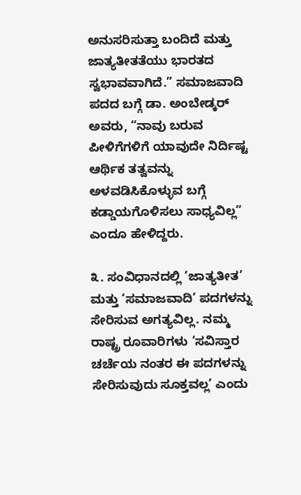ಅನುಸರಿಸುತ್ತಾ ಬಂದಿದೆ ಮತ್ತು ಜಾತ್ಯತೀತತೆಯು ಭಾರತದ ಸ್ವಭಾವವಾಗಿದೆ.” ಸಮಾಜವಾದಿ ಪದದ ಬಗ್ಗೆ ಡಾ. ಅಂಬೇಡ್ಕರ್ ಅವರು, “ನಾವು ಬರುವ ಪೀಳಿಗೆಗಳಿಗೆ ಯಾವುದೇ ನಿರ್ದಿಷ್ಟ ಆರ್ಥಿಕ ತತ್ವವನ್ನು ಅಳವಡಿಸಿಕೊಳ್ಳುವ ಬಗ್ಗೆ ಕಡ್ಡಾಯಗೊಳಿಸಲು ಸಾಧ್ಯವಿಲ್ಲ” ಎಂದೂ ಹೇಳಿದ್ದರು.

೩. ಸಂವಿಧಾನದಲ್ಲಿ ‘ಜಾತ್ಯತೀತ’ ಮತ್ತು ‘ಸಮಾಜವಾದಿ’ ಪದಗಳನ್ನು ಸೇರಿಸುವ ಅಗತ್ಯವಿಲ್ಲ. ನಮ್ಮ ರಾಷ್ಟ್ರ ರೂವಾರಿಗಳು ‘ಸವಿಸ್ತಾರ ಚರ್ಚೆಯ ನಂತರ ಈ ಪದಗಳನ್ನು ಸೇರಿಸುವುದು ಸೂಕ್ತವಲ್ಲ’ ಎಂದು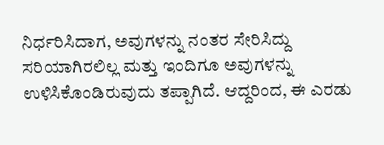ನಿರ್ಧರಿಸಿದಾಗ, ಅವುಗಳನ್ನು ನಂತರ ಸೇರಿಸಿದ್ದು ಸರಿಯಾಗಿರಲಿಲ್ಲ ಮತ್ತು ಇಂದಿಗೂ ಅವುಗಳನ್ನು ಉಳಿಸಿಕೊಂಡಿರುವುದು ತಪ್ಪಾಗಿದೆ. ಆದ್ದರಿಂದ, ಈ ಎರಡು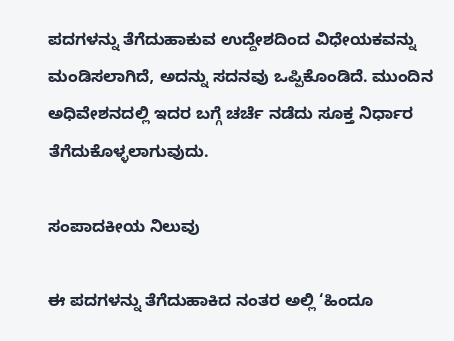ಪದಗಳನ್ನು ತೆಗೆದುಹಾಕುವ ಉದ್ದೇಶದಿಂದ ವಿಧೇಯಕವನ್ನು ಮಂಡಿಸಲಾಗಿದೆ, ಅದನ್ನು ಸದನವು ಒಪ್ಪಿಕೊಂಡಿದೆ. ಮುಂದಿನ ಅಧಿವೇಶನದಲ್ಲಿ ಇದರ ಬಗ್ಗೆ ಚರ್ಚೆ ನಡೆದು ಸೂಕ್ತ ನಿರ್ಧಾರ ತೆಗೆದುಕೊಳ್ಳಲಾಗುವುದು.

ಸಂಪಾದಕೀಯ ನಿಲುವು

ಈ ಪದಗಳನ್ನು ತೆಗೆದುಹಾಕಿದ ನಂತರ ಅಲ್ಲಿ ‘ಹಿಂದೂ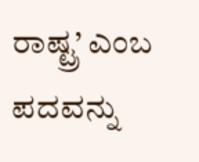ರಾಷ್ಟ್ರ’ ಎಂಬ ಪದವನ್ನು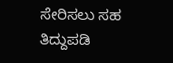ಸೇರಿಸಲು ಸಹ ತಿದ್ದುಪಡಿ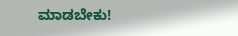ಮಾಡಬೇಕು!